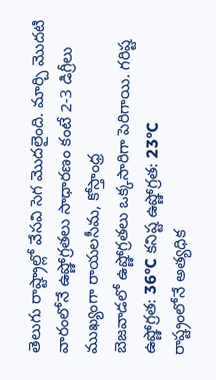తెలుగు రాష్ట్రాల్లో వేసవి సెగ మొదలైంది. మార్చి మొదటి వారంలోనే ఉష్ణోగ్రతలు సాధారణం కంటే 2-3 డిగ్రీలు ముఖ్యంగా రాయలసీమ, కోస్తాంధ్ర
బెజవాడలో ఉష్ణోగ్రతలు ఒక్కసారిగా పెరిగాయి. గరిష్ట ఉష్ణోగ్రత: 36°C కనిష్ట ఉష్ణోగ్రత: 23°C
రాష్ట్రంలోనే అత్యధిక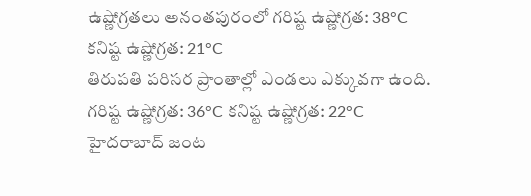ఉష్ణోగ్రతలు అనంతపురంలో గరిష్ట ఉష్ణోగ్రత: 38°C కనిష్ట ఉష్ణోగ్రత: 21°C
తిరుపతి పరిసర ప్రాంతాల్లో ఎండలు ఎక్కువగా ఉంది. గరిష్ట ఉష్ణోగ్రత: 36°C కనిష్ట ఉష్ణోగ్రత: 22°C
హైదరాబాద్ జంట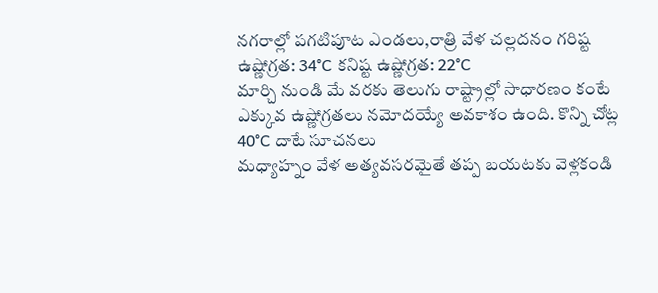నగరాల్లో పగటిపూట ఎండలు,రాత్రి వేళ చల్లదనం గరిష్ట ఉష్ణోగ్రత: 34°C కనిష్ట ఉష్ణోగ్రత: 22°C
మార్చి నుండి మే వరకు తెలుగు రాష్ట్రాల్లో సాధారణం కంటే ఎక్కువ ఉష్ణోగ్రతలు నమోదయ్యే అవకాశం ఉంది. కొన్ని చోట్ల 40°C దాటే సూచనలు
మధ్యాహ్నం వేళ అత్యవసరమైతే తప్ప బయటకు వెళ్లకండి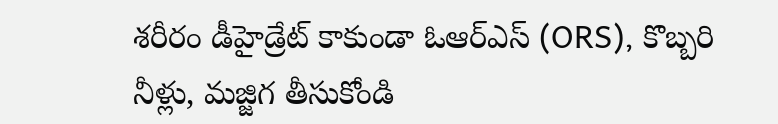శరీరం డీహైడ్రేట్ కాకుండా ఓఆర్ఎస్ (ORS), కొబ్బరి నీళ్లు, మజ్జిగ తీసుకోండి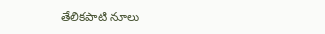తేలికపాటి నూలు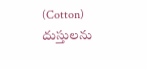(Cotton) దుస్తులను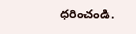ధరించండి.